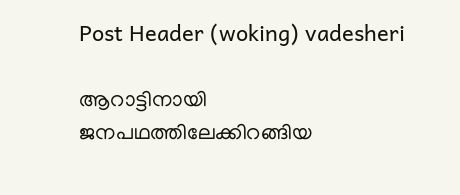Post Header (woking) vadesheri

ആറാട്ടിനായി ജനപഥത്തിലേക്കിറങ്ങിയ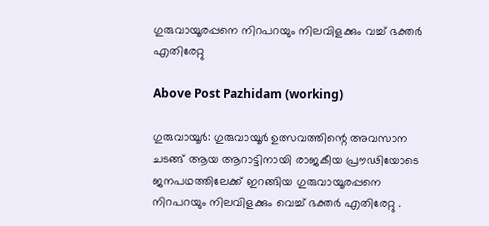ഗുരുവായൂരപ്പനെ നിറപറയും നിലവിളക്കും വച്ച് ഭക്തർ എതിരേറ്റു

Above Post Pazhidam (working)

ഗുരുവായൂര്‍: ഗുരുവായൂർ ഉത്സവത്തിന്റെ അവസാന ചടങ്ങ് ആയ ആറാട്ടിനായി രാജകീയ പ്രൗഢിയോടെ ജനപഥത്തിലേക്ക് ഇറങ്ങിയ ഗുരുവായൂരപ്പനെ നിറപറയും നിലവിളക്കും വെച്ച് ഭക്തർ എതിരേറ്റു .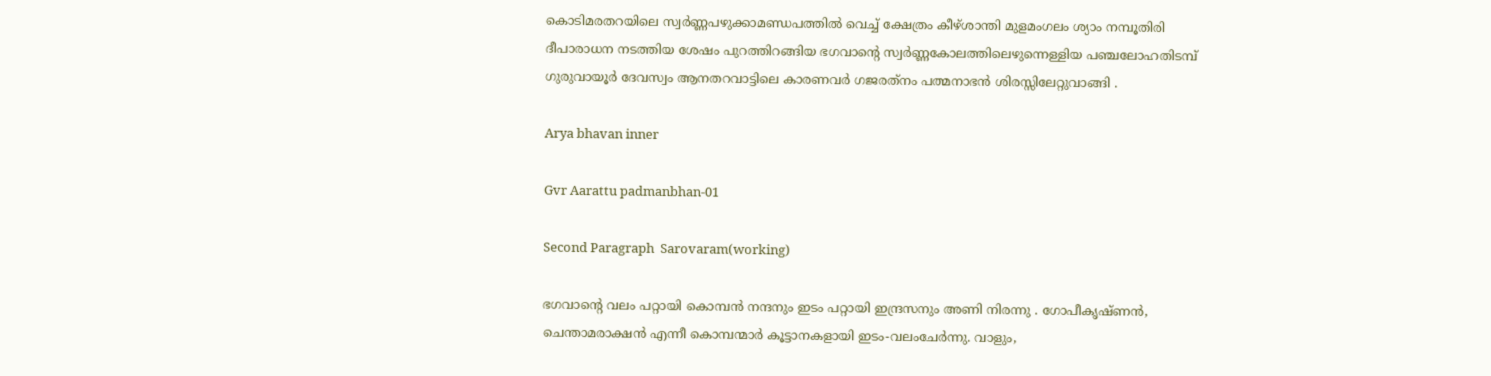കൊടിമരതറയിലെ സ്വര്‍ണ്ണപഴുക്കാമണ്ഡപത്തില്‍ വെച്ച് ക്ഷേത്രം കീഴ്ശാന്തി മുളമംഗലം ശ്യാം നമ്പൂതിരി ദീപാരാധന നടത്തിയ ശേഷം പുറത്തിറങ്ങിയ ഭഗവാന്റെ സ്വര്‍ണ്ണകോലത്തിലെഴുന്നെള്ളിയ പഞ്ചലോഹതിടമ്പ് ഗുരുവായൂര്‍ ദേവസ്വം ആനതറവാട്ടിലെ കാരണവര്‍ ഗജരത്‌നം പത്മനാഭന്‍ ശിരസ്സിലേറ്റുവാങ്ങി .

Arya bhavan inner

Gvr Aarattu padmanbhan-01

Second Paragraph  Sarovaram(working)

ഭഗവാന്റെ വലം പറ്റായി കൊമ്പൻ നന്ദനും ഇടം പറ്റായി ഇന്ദ്രസനും അണി നിരന്നു . ഗോപീകൃഷ്ണന്‍, ചെന്താമരാക്ഷന്‍ എന്നീ കൊമ്പന്മാര്‍ കൂട്ടാനകളായി ഇടം-വലംചേര്‍ന്നു. വാളും,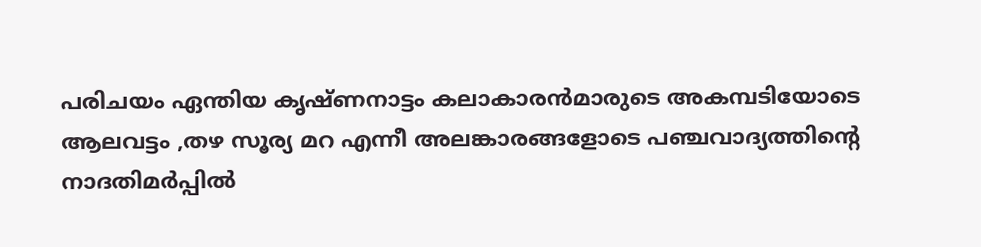പരിചയം ഏന്തിയ കൃഷ്ണനാട്ടം കലാകാരന്‍മാരുടെ അകമ്പടിയോടെ ആലവട്ടം ,തഴ സൂര്യ മറ എന്നീ അലങ്കാരങ്ങളോടെ പഞ്ചവാദ്യത്തിന്റെ നാദതിമര്‍പ്പില്‍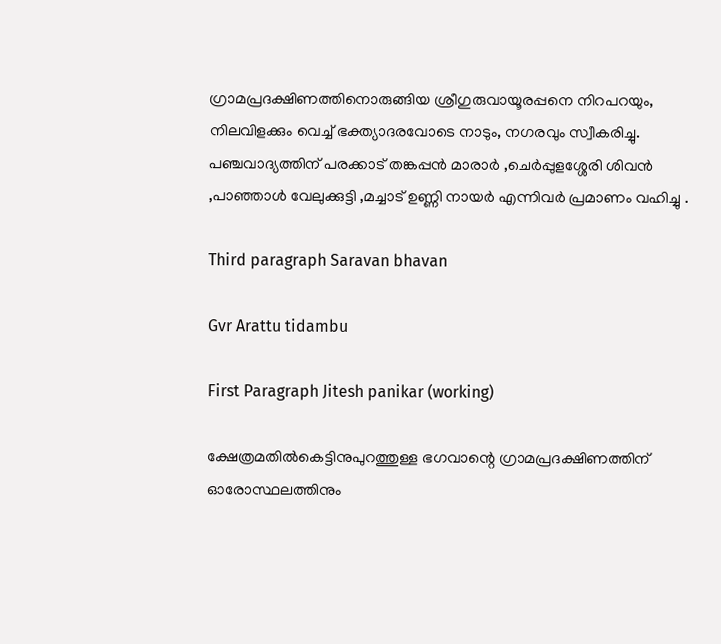ഗ്രാമപ്രദക്ഷിണത്തിനൊരുങ്ങിയ ശ്രീഗുരുവായൂരപ്പനെ നിറപറയും, നിലവിളക്കും വെച്ച് ഭക്ത്യാദരവോടെ നാടും, നഗരവും സ്വീകരിച്ചു. പഞ്ചവാദ്യത്തിന് പരക്കാട് തങ്കപ്പൻ മാരാർ ,ചെർപ്പുളശ്ശേരി ശിവൻ ,പാഞ്ഞാൾ വേലുക്കുട്ടി ,മച്ചാട് ഉണ്ണി നായർ എന്നിവർ പ്രമാണം വഹിച്ചു .

Third paragraph Saravan bhavan

Gvr Arattu tidambu

First Paragraph Jitesh panikar (working)

ക്ഷേത്രമതില്‍കെട്ടിനുപുറത്തുള്ള ഭഗവാന്റെ ഗ്രാമപ്രദക്ഷിണത്തിന് ഓരോസ്ഥലത്തിനും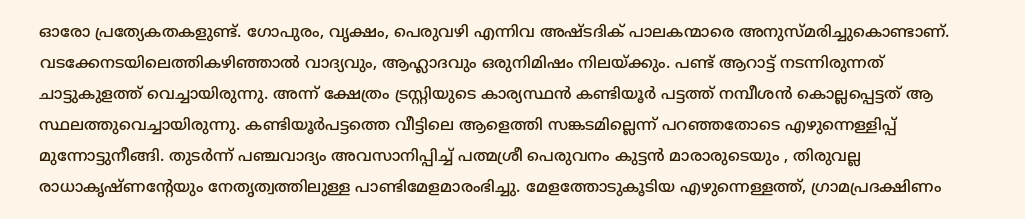ഓരോ പ്രത്യേകതകളുണ്ട്. ഗോപുരം, വൃക്ഷം, പെരുവഴി എന്നിവ അഷ്ടദിക് പാലകന്മാരെ അനുസ്മരിച്ചുകൊണ്ടാണ്. വടക്കേനടയിലെത്തികഴിഞ്ഞാല്‍ വാദ്യവും, ആഹ്ലാദവും ഒരുനിമിഷം നിലയ്ക്കും. പണ്ട് ആറാട്ട് നടന്നിരുന്നത് ചാട്ടുകുളത്ത് വെച്ചായിരുന്നു. അന്ന് ക്ഷേത്രം ട്രസ്റ്റിയുടെ കാര്യസ്ഥന്‍ കണ്ടിയൂര്‍ പട്ടത്ത് നമ്പീശന്‍ കൊല്ലപ്പെട്ടത് ആ സ്ഥലത്തുവെച്ചായിരുന്നു. കണ്ടിയൂര്‍പട്ടത്തെ വീട്ടിലെ ആളെത്തി സങ്കടമില്ലെന്ന് പറഞ്ഞതോടെ എഴുന്നെള്ളിപ്പ് മുന്നോട്ടുനീങ്ങി. തുടര്‍ന്ന് പഞ്ചവാദ്യം അവസാനിപ്പിച്ച് പത്മശ്രീ പെരുവനം കുട്ടന്‍ മാരാരുടെയും , തിരുവല്ല രാധാകൃഷ്ണന്റേയും നേതൃത്വത്തിലുള്ള പാണ്ടിമേളമാരംഭിച്ചു. മേളത്തോടുകൂടിയ എഴുന്നെള്ളത്ത്, ഗ്രാമപ്രദക്ഷിണം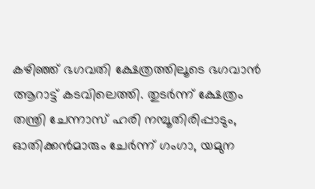കഴിഞ്ഞ് ഭഗവതി ക്ഷേത്രത്തിലൂടെ ഭഗവാന്‍ ആറാട്ട് കടവിലെത്തി. തുടര്‍ന്ന് ക്ഷേത്രം തന്ത്രി ചേന്നാസ് ഹരി നമ്പൂതിരിപ്പാടും, ഓതിക്കന്‍മാരും ചേര്‍ന്ന് ഗംഗാ, യമുന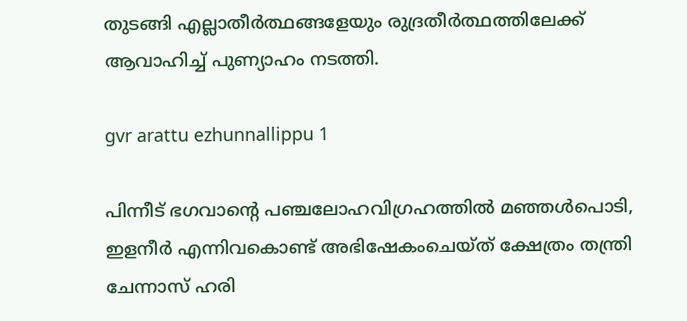തുടങ്ങി എല്ലാതീര്‍ത്ഥങ്ങളേയും രുദ്രതീര്‍ത്ഥത്തിലേക്ക് ആവാഹിച്ച് പുണ്യാഹം നടത്തി.

gvr arattu ezhunnallippu 1

പിന്നീട് ഭഗവാന്റെ പഞ്ചലോഹവിഗ്രഹത്തില്‍ മഞ്ഞള്‍പൊടി, ഇളനീര്‍ എന്നിവകൊണ്ട് അഭിഷേകംചെയ്ത് ക്ഷേത്രം തന്ത്രി ചേന്നാസ് ഹരി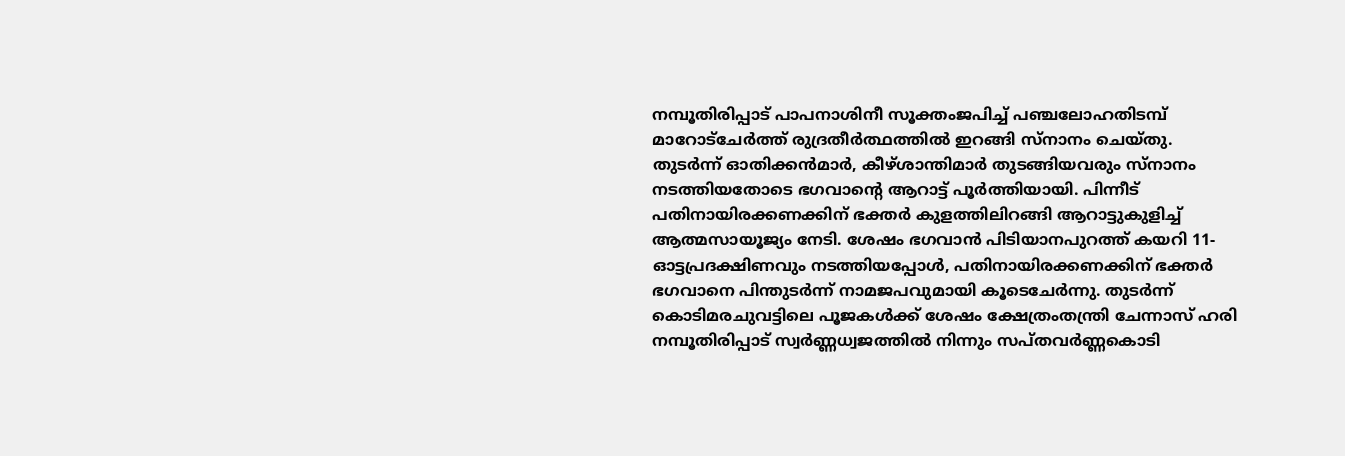നമ്പൂതിരിപ്പാട് പാപനാശിനീ സൂക്തംജപിച്ച് പഞ്ചലോഹതിടമ്പ് മാറോട്‌ചേര്‍ത്ത് രുദ്രതീര്‍ത്ഥത്തില്‍ ഇറങ്ങി സ്‌നാനം ചെയ്തു. തുടര്‍ന്ന് ഓതിക്കന്‍മാര്‍, കീഴ്ശാന്തിമാര്‍ തുടങ്ങിയവരും സ്‌നാനം നടത്തിയതോടെ ഭഗവാന്റെ ആറാട്ട് പൂര്‍ത്തിയായി. പിന്നീട് പതിനായിരക്കണക്കിന് ഭക്തര്‍ കുളത്തിലിറങ്ങി ആറാട്ടുകുളിച്ച് ആത്മസായൂജ്യം നേടി. ശേഷം ഭഗവാന്‍ പിടിയാനപുറത്ത് കയറി 11-ഓട്ടപ്രദക്ഷിണവും നടത്തിയപ്പോള്‍, പതിനായിരക്കണക്കിന് ഭക്തര്‍ ഭഗവാനെ പിന്തുടര്‍ന്ന് നാമജപവുമായി കൂടെചേര്‍ന്നു. തുടര്‍ന്ന് കൊടിമരചുവട്ടിലെ പൂജകള്‍ക്ക് ശേഷം ക്ഷേത്രംതന്ത്രി ചേന്നാസ് ഹരി നമ്പൂതിരിപ്പാട് സ്വര്‍ണ്ണധ്വജത്തില്‍ നിന്നും സപ്തവര്‍ണ്ണകൊടി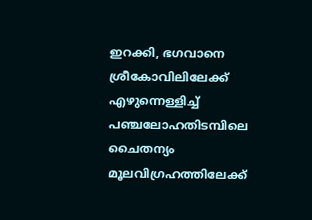ഇറക്കി, ഭഗവാനെ ശ്രീകോവിലിലേക്ക് എഴുന്നെള്ളിച്ച് പഞ്ചലോഹതിടമ്പിലെ ചൈതന്യം മൂലവിഗ്രഹത്തിലേക്ക്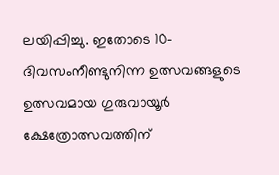ലയിപ്പിച്ചു. ഇതോടെ 10-ദിവസംനീണ്ടുനിന്ന ഉത്സവങ്ങളുടെ ഉത്സവമായ ഗുരുവായൂര്‍ ക്ഷേത്രോത്സവത്തിന്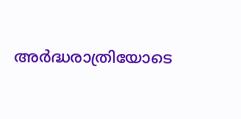അര്‍ദ്ധരാത്രിയോടെ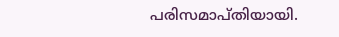പരിസമാപ്തിയായി.